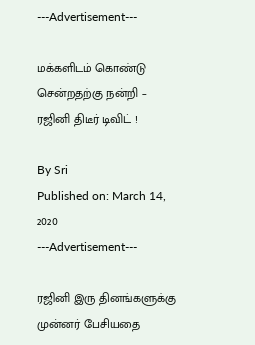---Advertisement---

மக்களிடம் கொண்டு சென்றதற்கு நன்றி – ரஜினி திடீர் டிவிட் !

By Sri
Published on: March 14, 2020
---Advertisement---

ரஜினி இரு தினங்களுக்கு முன்னர் பேசியதை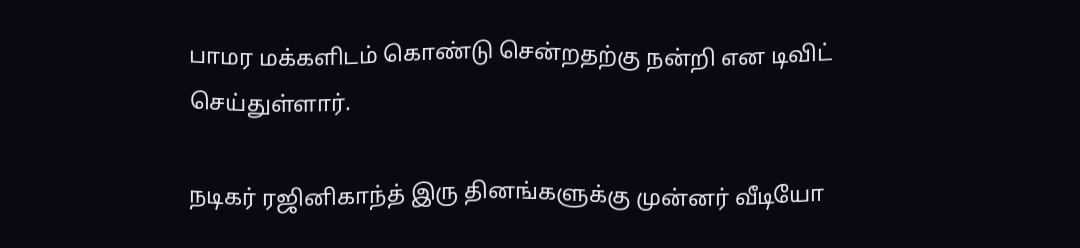பாமர மக்களிடம் கொண்டு சென்றதற்கு நன்றி என டிவிட் செய்துள்ளார்.

நடிகர் ரஜினிகாந்த் இரு தினங்களுக்கு முன்னர் வீடியோ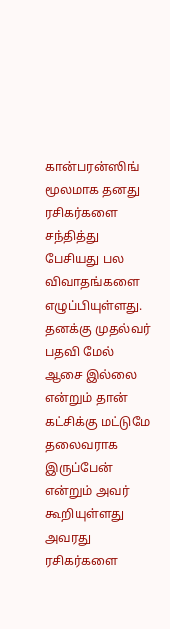கான்பரன்ஸிங் மூலமாக தனது ரசிகர்களை சந்தித்து பேசியது பல விவாதங்களை எழுப்பியுள்ளது. தனக்கு முதல்வர் பதவி மேல் ஆசை இல்லை என்றும் தான் கட்சிக்கு மட்டுமே தலைவராக இருப்பேன் என்றும் அவர் கூறியுள்ளது அவரது ரசிகர்களை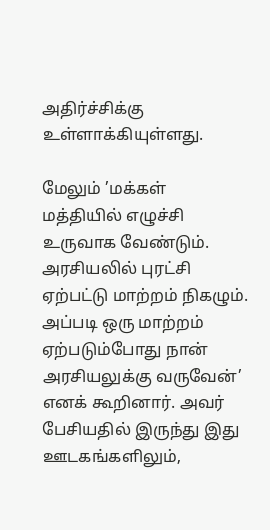அதிர்ச்சிக்கு உள்ளாக்கியுள்ளது.

மேலும் ’மக்கள் மத்தியில் எழுச்சி உருவாக வேண்டும். அரசியலில் புரட்சி ஏற்பட்டு மாற்றம் நிகழும். அப்படி ஒரு மாற்றம் ஏற்படும்போது நான் அரசியலுக்கு வருவேன்’ எனக் கூறினார். அவர் பேசியதில் இருந்து இது ஊடகங்களிலும்,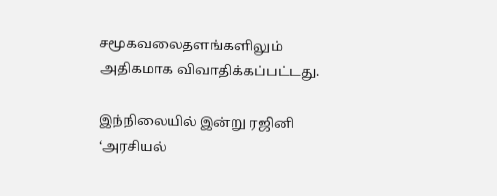சமூகவலைதளங்களிலும் அதிகமாக விவாதிக்கப்பட்டது.

இந்நிலையில் இன்று ரஜினி ‘அரசியல்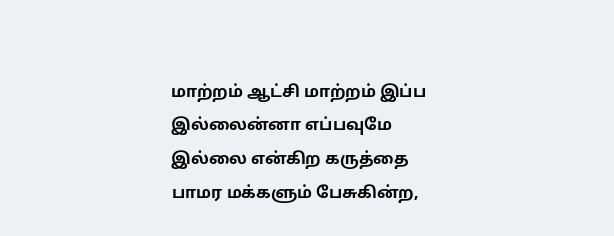மாற்றம் ஆட்சி மாற்றம் இப்ப இல்லைன்னா எப்பவுமே இல்லை என்கிற கருத்தை பாமர மக்களும் பேசுகின்ற,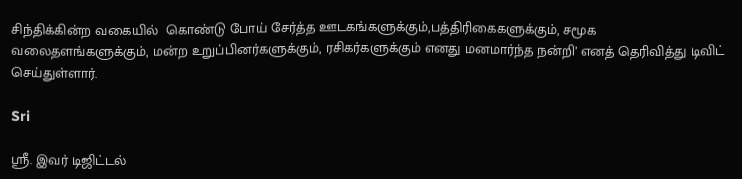சிந்திக்கின்ற வகையில்  கொண்டு போய் சேர்த்த ஊடகங்களுக்கும்,பத்திரிகைகளுக்கும், சமூக வலைதளங்களுக்கும், மன்ற உறுப்பினர்களுக்கும், ரசிகர்களுக்கும் எனது மனமார்ந்த நன்றி’ எனத் தெரிவித்து டிவிட் செய்துள்ளார்.

Sri

ஸ்ரீ. இவர் டிஜிட்டல்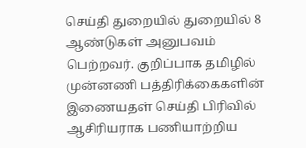செய்தி துறையில் துறையில் 8 ஆண்டுகள் அனுபவம் பெற்றவர். குறிப்பாக தமிழில் முன்னணி பத்திரிக்கைகளின் இணையதள் செய்தி பிரிவில் ஆசிரியராக பணியாற்றிய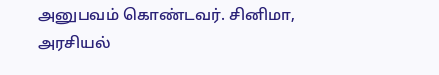அனுபவம் கொண்டவர். சினிமா, அரசியல்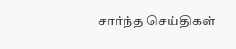சார்ந்த செய்திகள்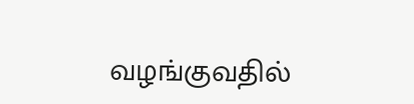வழங்குவதில்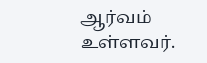ஆர்வம் உள்ளவர்.